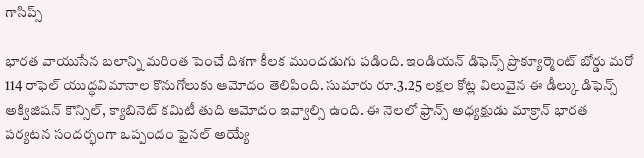గాసిప్స్

భారత వాయుసేన బలాన్ని మరింత పెంచే దిశగా కీలక ముందడుగు పడింది. ఇండియన్ డిఫెన్స్ ప్రొక్యూర్మెంట్ బోర్డు మరో 114 రాఫెల్ యుద్ధవిమానాల కొనుగోలుకు ఆమోదం తెలిపింది. సుమారు రూ.3.25 లక్షల కోట్ల విలువైన ఈ డీల్కు డిఫెన్స్ అక్విజిషన్ కౌన్సిల్, క్యాబినెట్ కమిటీ తుది ఆమోదం ఇవ్వాల్సి ఉంది. ఈ నెలలో ఫ్రాన్స్ అధ్యక్షుడు మాక్రాన్ భారత పర్యటన సందర్భంగా ఒప్పందం ఫైనల్ అయ్యే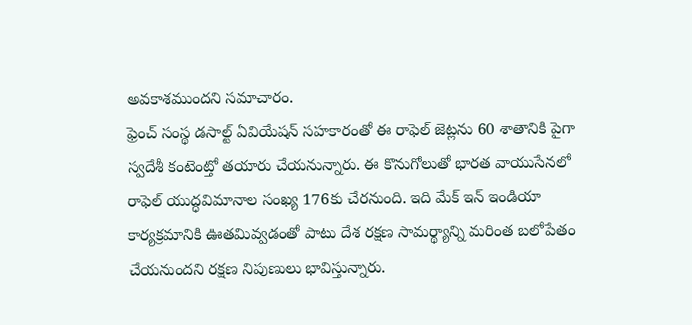అవకాశముందని సమాచారం.
ఫ్రెంచ్ సంస్థ డసాల్ట్ ఏవియేషన్ సహకారంతో ఈ రాఫెల్ జెట్లను 60 శాతానికి పైగా స్వదేశీ కంటెంట్తో తయారు చేయనున్నారు. ఈ కొనుగోలుతో భారత వాయుసేనలో రాఫెల్ యుద్ధవిమానాల సంఖ్య 176కు చేరనుంది. ఇది మేక్ ఇన్ ఇండియా కార్యక్రమానికి ఊతమివ్వడంతో పాటు దేశ రక్షణ సామర్థ్యాన్ని మరింత బలోపేతం చేయనుందని రక్షణ నిపుణులు భావిస్తున్నారు.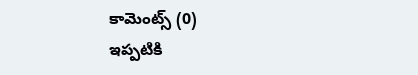కామెంట్స్ (0)
ఇప్పటికి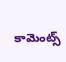కామెంట్స్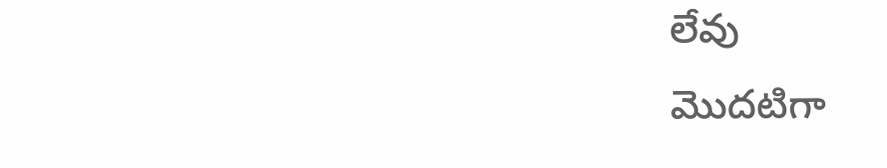లేవు
మొదటిగా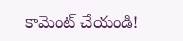కామెంట్ చేయండి!